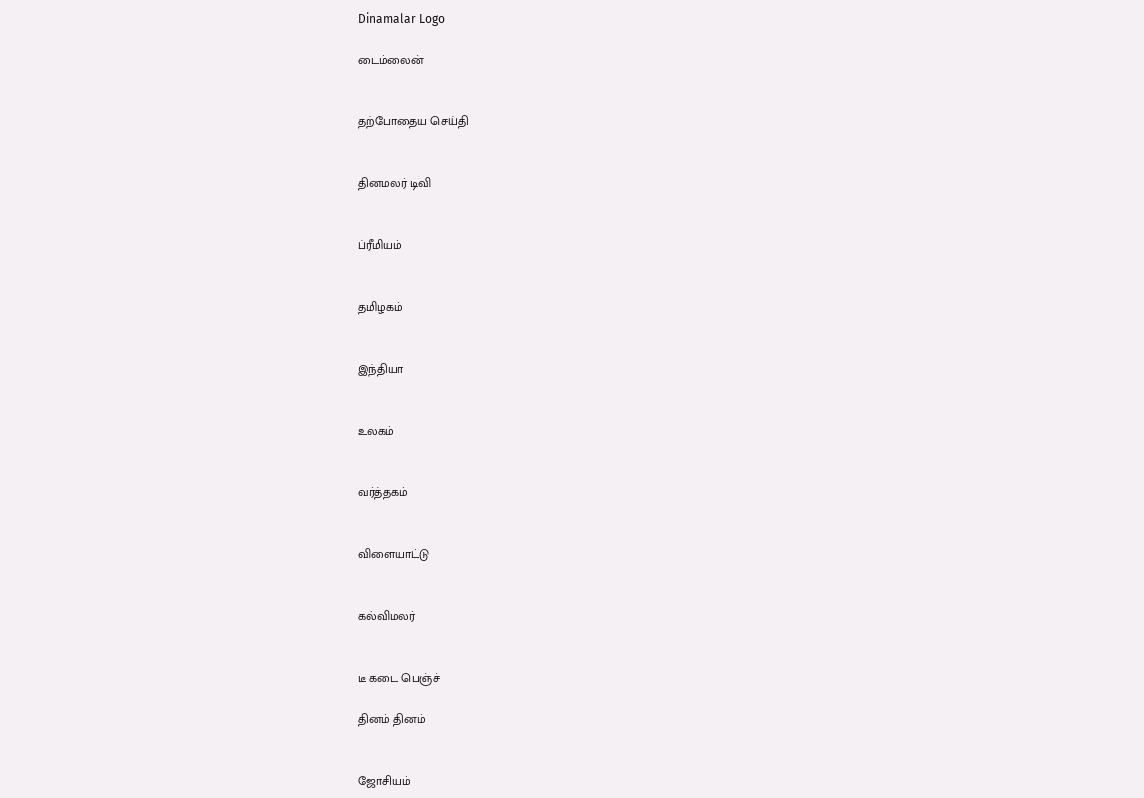Dinamalar Logo

டைம்லைன்


தற்போதைய செய்தி


தினமலர் டிவி


ப்ரீமியம்


தமிழகம்


இந்தியா


உலகம்


வர்த்தகம்


விளையாட்டு


கல்விமலர்


டீ கடை பெஞ்ச்

தினம் தினம்


ஜோசியம்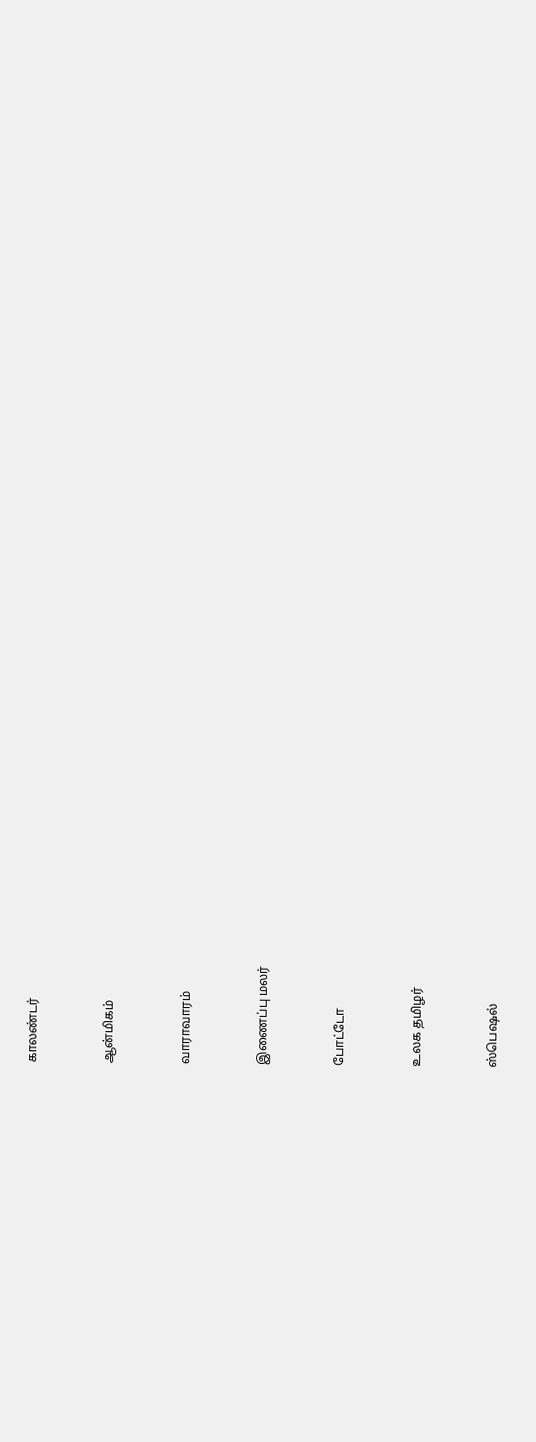காலண்டர்


ஆன்மிகம்


வாராவாரம்


இணைப்பு மலர்


போட்டோ


உலக தமிழர்


ஸ்பெஷல்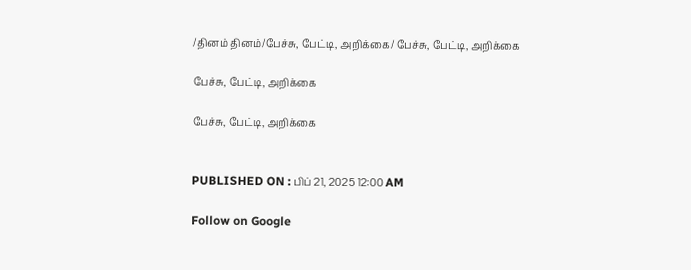/தினம் தினம்/பேச்சு, பேட்டி, அறிக்கை/ பேச்சு, பேட்டி, அறிக்கை

பேச்சு, பேட்டி, அறிக்கை

பேச்சு, பேட்டி, அறிக்கை


PUBLISHED ON : பிப் 21, 2025 12:00 AM

Follow on Google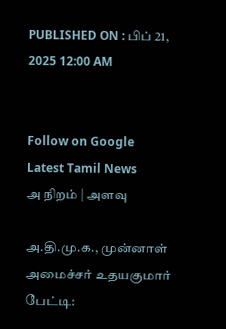PUBLISHED ON : பிப் 21, 2025 12:00 AM


Follow on Google
Latest Tamil News
அ நிறம் | அளவு

அ.தி.மு.க., முன்னாள் அமைச்சர் உதயகுமார் பேட்டி: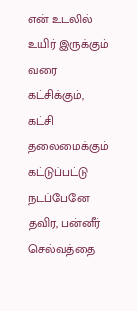என் உடலில் உயிர் இருக்கும் வரை கட்சிக்கும், கட்சி தலைமைக்கும் கட்டுப்பட்டு நடப்பேனே தவிர, பன்னீர் செல்வத்தை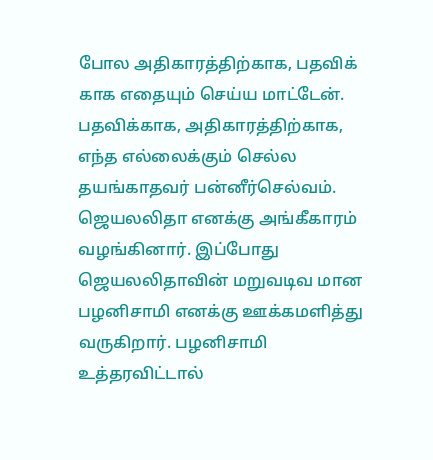போல அதிகாரத்திற்காக, பதவிக் காக எதையும் செய்ய மாட்டேன். பதவிக்காக, அதிகாரத்திற்காக, எந்த எல்லைக்கும் செல்ல தயங்காதவர் பன்னீர்செல்வம். ஜெயலலிதா எனக்கு அங்கீகாரம் வழங்கினார். இப்போது ஜெயலலிதாவின் மறுவடிவ மான பழனிசாமி எனக்கு ஊக்கமளித்து வருகிறார். பழனிசாமி உத்தரவிட்டால்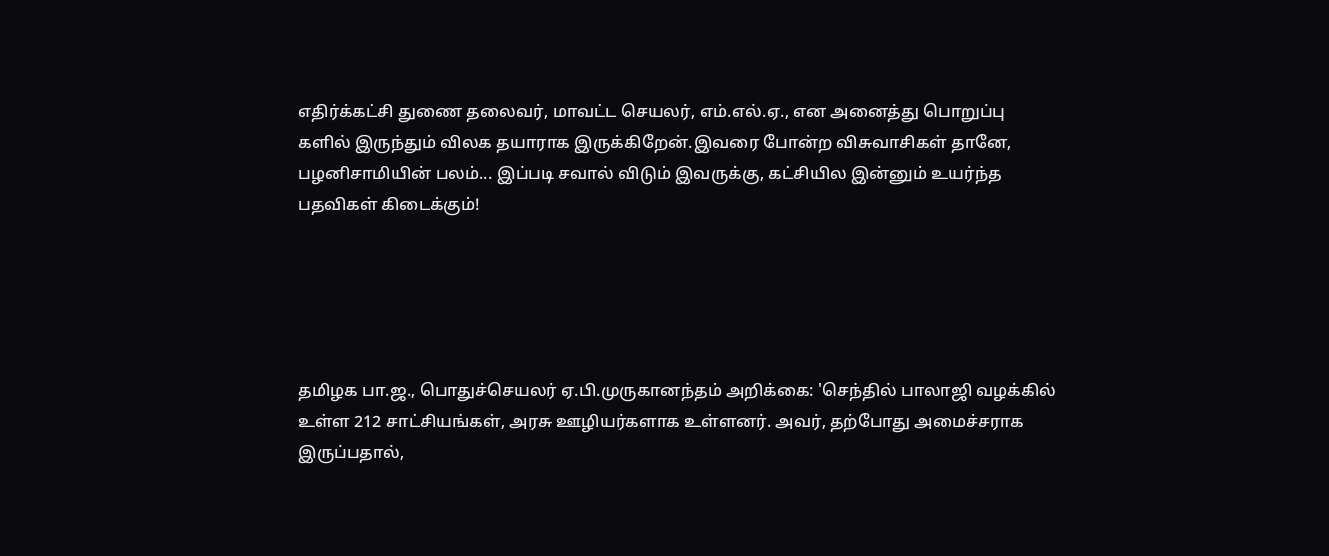எதிர்க்கட்சி துணை தலைவர், மாவட்ட செயலர், எம்.எல்.ஏ., என அனைத்து பொறுப்பு களில் இருந்தும் விலக தயாராக இருக்கிறேன்.இவரை போன்ற விசுவாசிகள் தானே, பழனிசாமியின் பலம்... இப்படி சவால் விடும் இவருக்கு, கட்சியில இன்னும் உயர்ந்த பதவிகள் கிடைக்கும்!





தமிழக பா.ஜ., பொதுச்செயலர் ஏ.பி.முருகானந்தம் அறிக்கை: 'செந்தில் பாலாஜி வழக்கில் உள்ள 212 சாட்சியங்கள், அரசு ஊழியர்களாக உள்ளனர். அவர், தற்போது அமைச்சராக இருப்பதால்,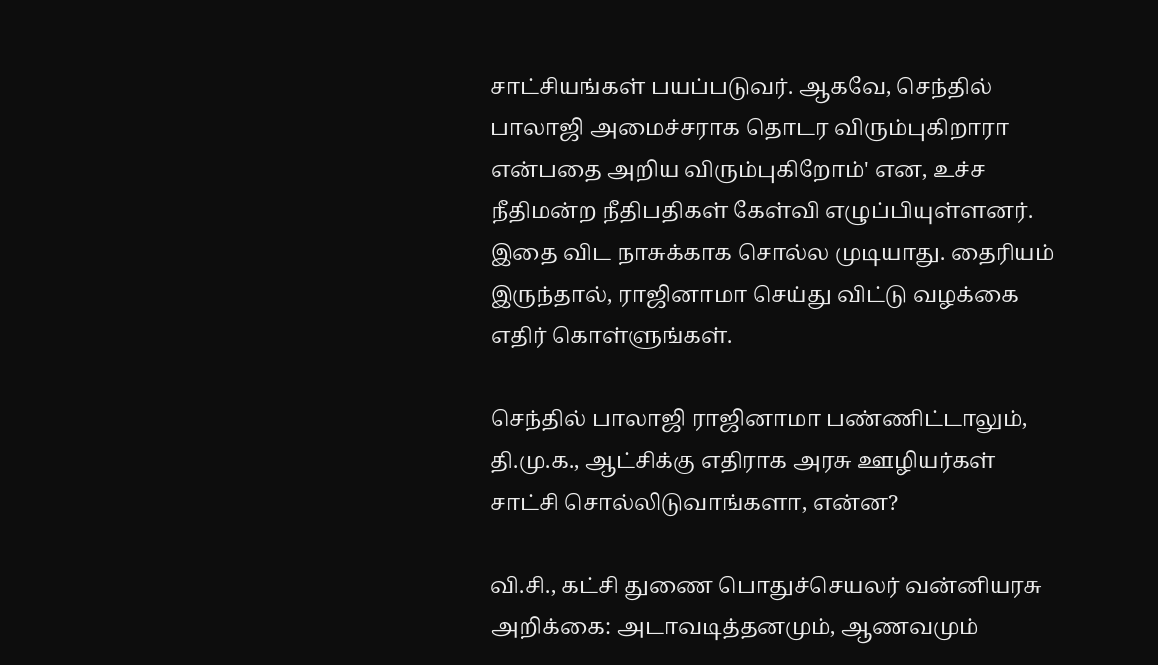சாட்சியங்கள் பயப்படுவர். ஆகவே, செந்தில் பாலாஜி அமைச்சராக தொடர விரும்புகிறாரா என்பதை அறிய விரும்புகிறோம்' என, உச்ச நீதிமன்ற நீதிபதிகள் கேள்வி எழுப்பியுள்ளனர். இதை விட நாசுக்காக சொல்ல முடியாது. தைரியம் இருந்தால், ராஜினாமா செய்து விட்டு வழக்கை எதிர் கொள்ளுங்கள்.

செந்தில் பாலாஜி ராஜினாமா பண்ணிட்டாலும், தி.மு.க., ஆட்சிக்கு எதிராக அரசு ஊழியர்கள் சாட்சி சொல்லிடுவாங்களா, என்ன?

வி.சி., கட்சி துணை பொதுச்செயலர் வன்னியரசு அறிக்கை: அடாவடித்தனமும், ஆணவமும்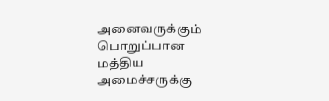அனைவருக்கும் பொறுப்பான மத்திய அமைச்சருக்கு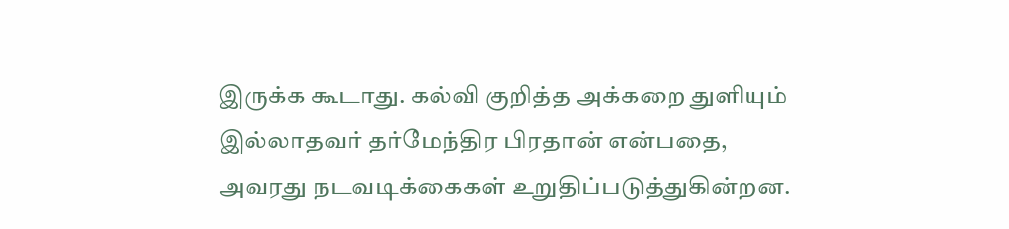இருக்க கூடாது. கல்வி குறித்த அக்கறை துளியும் இல்லாதவர் தர்மேந்திர பிரதான் என்பதை, அவரது நடவடிக்கைகள் உறுதிப்படுத்துகின்றன.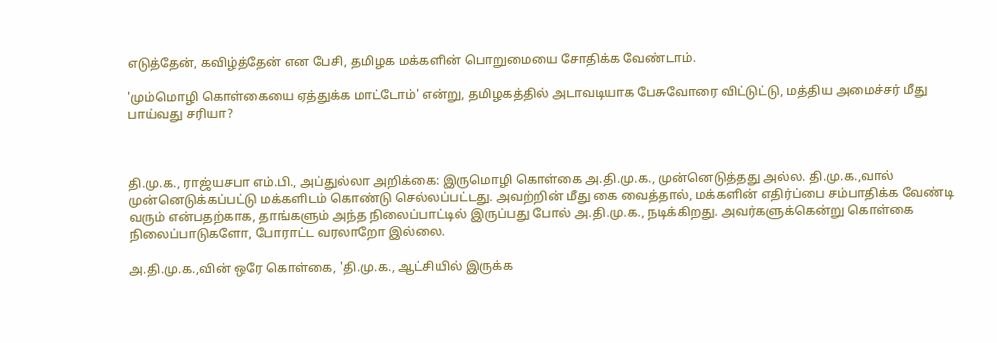எடுத்தேன், கவிழ்த்தேன் என பேசி, தமிழக மக்களின் பொறுமையை சோதிக்க வேண்டாம்.

'மும்மொழி கொள்கையை ஏத்துக்க மாட்டோம்' என்று, தமிழகத்தில் அடாவடியாக பேசுவோரை விட்டுட்டு, மத்திய அமைச்சர் மீது பாய்வது சரியா?



தி.மு.க., ராஜ்யசபா எம்.பி., அப்துல்லா அறிக்கை: இருமொழி கொள்கை அ.தி.மு.க., முன்னெடுத்தது அல்ல. தி.மு.க.,வால் முன்னெடுக்கப்பட்டு மக்களிடம் கொண்டு செல்லப்பட்டது. அவற்றின் மீது கை வைத்தால், மக்களின் எதிர்ப்பை சம்பாதிக்க வேண்டி வரும் என்பதற்காக, தாங்களும் அந்த நிலைப்பாட்டில் இருப்பது போல் அ.தி.மு.க., நடிக்கிறது. அவர்களுக்கென்று கொள்கை நிலைப்பாடுகளோ, போராட்ட வரலாறோ இல்லை.

அ.தி.மு.க.,வின் ஒரே கொள்கை, 'தி.மு.க., ஆட்சியில் இருக்க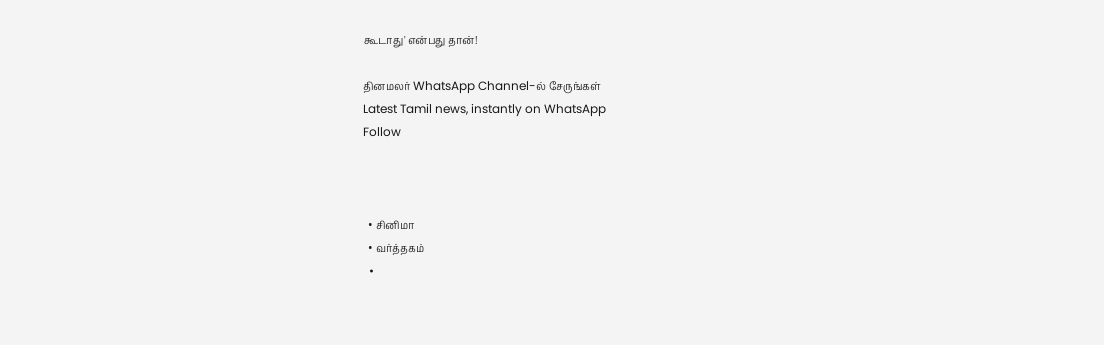கூடாது' என்பது தான்!

தினமலர் WhatsApp Channel-ல் சேருங்கள்
Latest Tamil news, instantly on WhatsApp
Follow



  • சினிமா
  • வர்த்தகம்
  •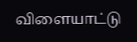விளையாட்டு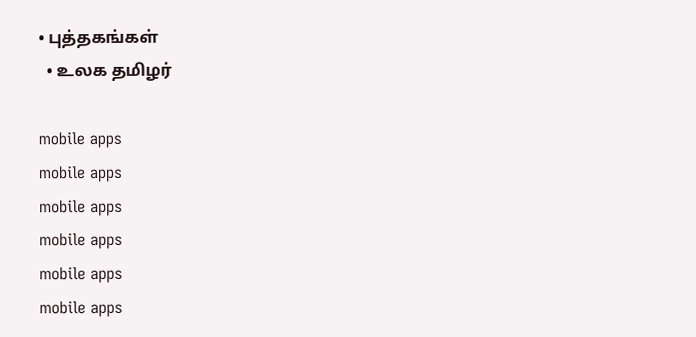• புத்தகங்கள்
  • உலக தமிழர்

mobile apps
mobile apps
mobile apps
mobile apps
mobile apps
mobile apps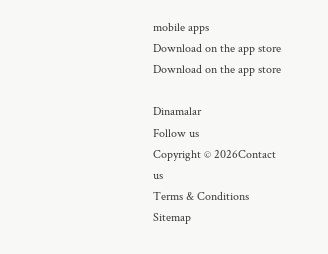mobile apps
Download on the app store
Download on the app store

Dinamalar
Follow us
Copyright © 2026Contact us
Terms & Conditions
Sitemap